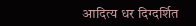आदित्य धर दिग्दर्शित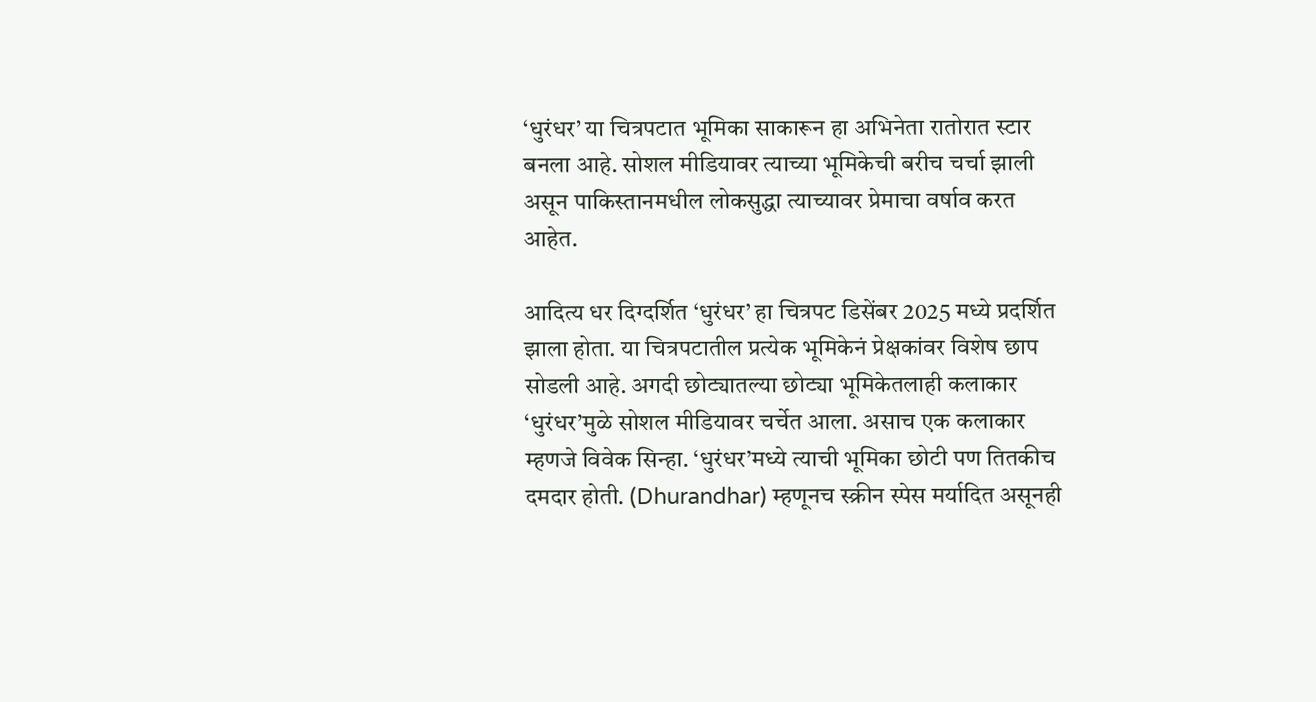‘धुरंधर’ या चित्रपटात भूमिका साकारून हा अभिनेता रातोरात स्टार बनला आहे. सोशल मीडियावर त्याच्या भूमिकेची बरीच चर्चा झाली असून पाकिस्तानमधील लोकसुद्धा त्याच्यावर प्रेमाचा वर्षाव करत आहेत.

आदित्य धर दिग्दर्शित ‘धुरंधर’ हा चित्रपट डिसेंबर 2025 मध्ये प्रदर्शित झाला होता. या चित्रपटातील प्रत्येक भूमिकेनं प्रेक्षकांवर विशेष छाप सोडली आहे. अगदी छोट्यातल्या छोट्या भूमिकेतलाही कलाकार ‘धुरंधर’मुळे सोशल मीडियावर चर्चेत आला. असाच एक कलाकार म्हणजे विवेक सिन्हा. ‘धुरंधर’मध्ये त्याची भूमिका छोटी पण तितकीच दमदार होती. (Dhurandhar) म्हणूनच स्क्रीन स्पेस मर्यादित असूनही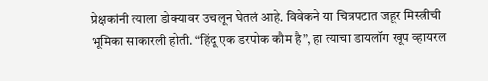प्रेक्षकांनी त्याला डोक्यावर उचलून घेतलं आहे. विवेकने या चित्रपटात जहूर मिस्त्रीची भूमिका साकारली होती. “हिंदू एक डरपोक कौम है”, हा त्याचा डायलॉग खूप व्हायरल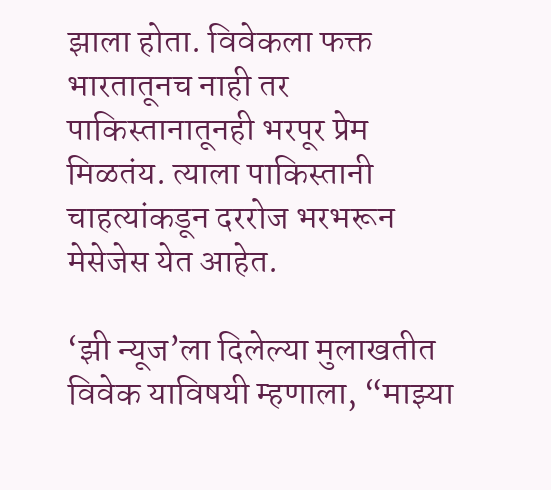झाला होता. विवेकला फक्त भारतातूनच नाही तर पाकिस्तानातूनही भरपूर प्रेम मिळतंय. त्याला पाकिस्तानी चाहत्यांकडून दररोज भरभरून मेसेजेस येत आहेत.

‘झी न्यूज’ला दिलेल्या मुलाखतीत विवेक याविषयी म्हणाला, “माझ्या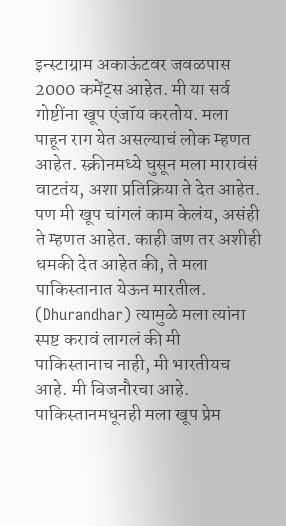इन्स्टाग्राम अकाऊंटवर जवळपास 2000 कमेंट्स आहेत. मी या सर्व गोष्टींना खूप एंजॉय करतोय. मला पाहून राग येत असल्याचं लोक म्हणत आहेत. स्क्रीनमध्ये घुसून मला मारावंसं वाटतंय, अशा प्रतिक्रिया ते देत आहेत. पण मी खूप चांगलं काम केलंय, असंही ते म्हणत आहेत. काही जण तर अशीही धमकी देत आहेत की, ते मला पाकिस्तानात येऊन मारतील. (Dhurandhar) त्यामुळे मला त्यांना स्पष्ट करावं लागलं की मी पाकिस्तानाच नाही, मी भारतीयच आहे. मी बिजनौरचा आहे. पाकिस्तानमधूनही मला खूप प्रेम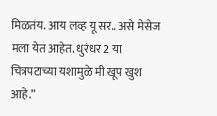मिळतंय. आय लव्ह यू सर.. असे मेसेज मला येत आहेत. धुरंधर 2 या चित्रपटाच्या यशामुळे मी खूप खुश आहे.”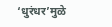‘धुरंधर’मुळे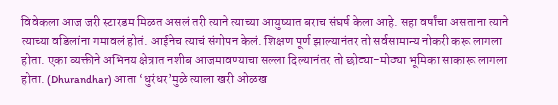विवेकला आज जरी स्टारडम मिळत असलं तरी त्याने त्याच्या आयुष्यात बराच संघर्ष केला आहे. सहा वर्षांचा असताना त्याने त्याच्या वडिलांना गमावलं होतं. आईनेच त्याचं संगोपन केलं. शिक्षण पूर्ण झाल्यानंतर तो सर्वसामान्य नोकरी करू लागला होता. एका व्यक्तीने अभिनय क्षेत्रात नशीब आजमावण्याचा सल्ला दिल्यानंतर तो छोट्या-मोठ्या भूमिका साकारू लागला होता. (Dhurandhar) आता ‘धुरंधर’मुळे त्याला खरी ओळख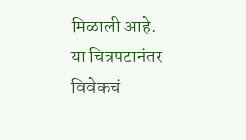मिळाली आहे. या चित्रपटानंतर विवेकचं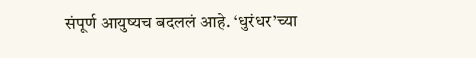संपूर्ण आयुष्यच बदललं आहे. ‘धुरंधर’च्या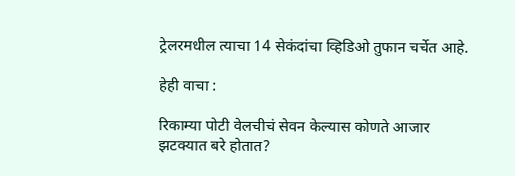ट्रेलरमधील त्याचा 14 सेकंदांचा व्हिडिओ तुफान चर्चेत आहे.

हेही वाचा :

रिकाम्या पोटी वेलचीचं सेवन केल्यास कोणते आजार झटक्यात बरे होतात?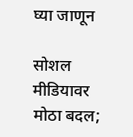घ्या जाणून

सोशल मीडियावर मोठा बदल;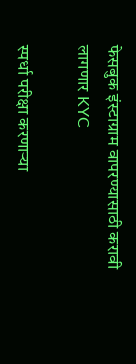फेसबुक इंस्टाग्राम वापरण्यासाठी करावी लागणार KYC

स्पर्धा परीक्षा करणाऱ्या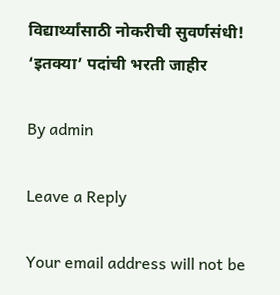विद्यार्थ्यांसाठी नोकरीची सुवर्णसंधी! ‘इतक्या’ पदांची भरती जाहीर

By admin

Leave a Reply

Your email address will not be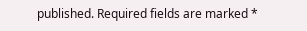published. Required fields are marked *